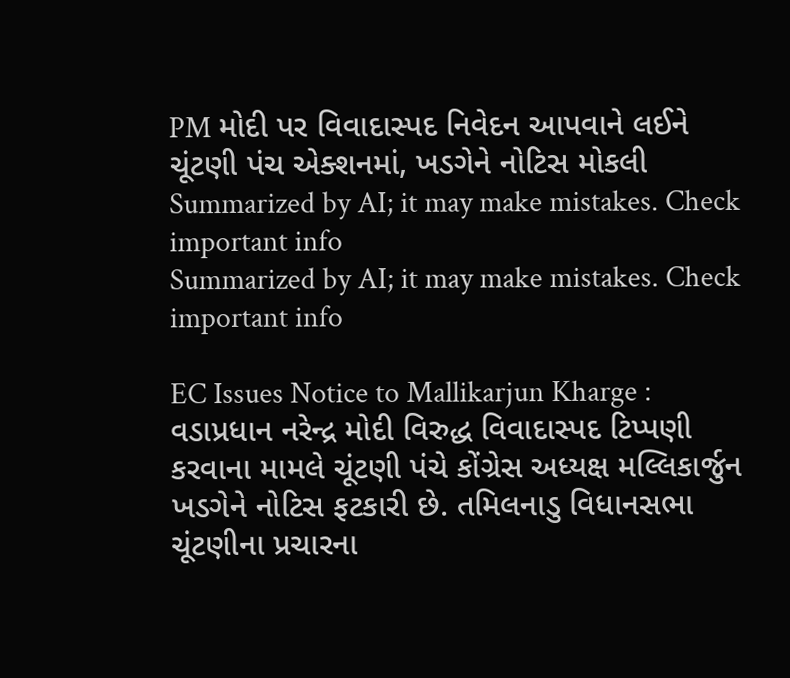PM મોદી પર વિવાદાસ્પદ નિવેદન આપવાને લઈને ચૂંટણી પંચ એક્શનમાં, ખડગેને નોટિસ મોકલી
Summarized by AI; it may make mistakes. Check important info
Summarized by AI; it may make mistakes. Check important info

EC Issues Notice to Mallikarjun Kharge : વડાપ્રધાન નરેન્દ્ર મોદી વિરુદ્ધ વિવાદાસ્પદ ટિપ્પણી કરવાના મામલે ચૂંટણી પંચે કોંગ્રેસ અધ્યક્ષ મલ્લિકાર્જુન ખડગેને નોટિસ ફટકારી છે. તમિલનાડુ વિધાનસભા ચૂંટણીના પ્રચારના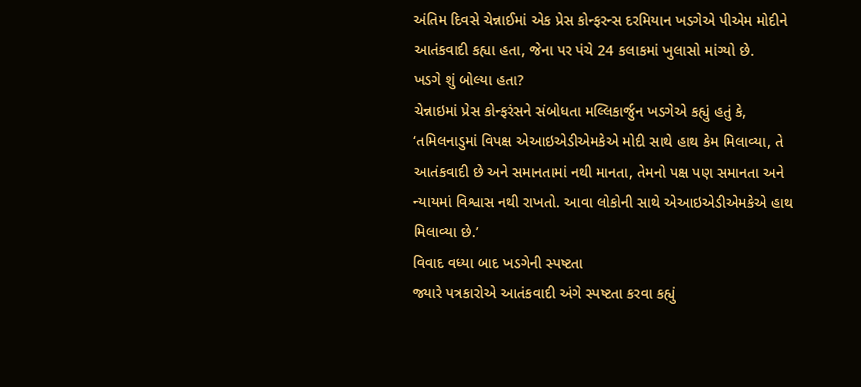અંતિમ દિવસે ચેન્નાઈમાં એક પ્રેસ કોન્ફરન્સ દરમિયાન ખડગેએ પીએમ મોદીને આતંકવાદી કહ્યા હતા, જેના પર પંચે 24 કલાકમાં ખુલાસો માંગ્યો છે.
ખડગે શું બોલ્યા હતા?
ચેન્નાઇમાં પ્રેસ કોન્ફરંસને સંબોધતા મલ્લિકાર્જુન ખડગેએ કહ્યું હતું કે, ‘તમિલનાડુમાં વિપક્ષ એઆઇએડીએમકેએ મોદી સાથે હાથ કેમ મિલાવ્યા, તે આતંકવાદી છે અને સમાનતામાં નથી માનતા, તેમનો પક્ષ પણ સમાનતા અને ન્યાયમાં વિશ્વાસ નથી રાખતો. આવા લોકોની સાથે એઆઇએડીએમકેએ હાથ મિલાવ્યા છે.’
વિવાદ વધ્યા બાદ ખડગેની સ્પષ્ટતા
જ્યારે પત્રકારોએ આતંકવાદી અંગે સ્પષ્ટતા કરવા કહ્યું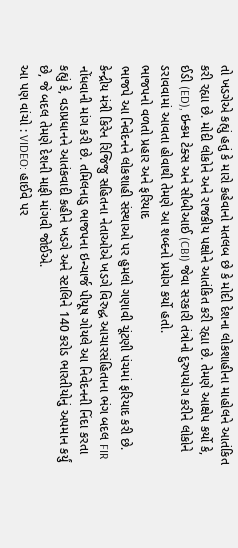તો ખડગેએ કહ્યું હતું કે મારો કહેવાનો મતલબ છે કે મોદી દેશના લોકશાહીના માહોલને આતંકિત કરી રહ્યા છે. મોદી લોકોને અને રાજકીય પક્ષોને આતંકિત કરી રહ્યા છે. તેમણે આક્ષેપ કર્યો કે, ઈડી (ED), ઇન્કમ ટેક્સ અને સીબીઆઈ (CBI) જેવા સરકારી તંત્રોનો દુરુપયોગ કરીને લોકોને ડરાવવામાં આવતા હોવાથી તેમણે આ શબ્દનો પ્રયોગ કર્યો હતો.
ભાજપનો વળતો પ્રહાર અને ફરિયાદ
ભાજપે આ નિવેદનને લોકશાહી સંસ્થાઓ પર હુમલો ગણાવી ચૂંટણી પંચમાં ફરિયાદ કરી છે. કેન્દ્રીય મંત્રી કિરેન રિજિજુ સહિતના નેતાઓએ ખડગે વિરુદ્ધ આચારસંહિતાના ભંગ બદલ FIR નોંધવાની માંગ કરી છે. તમિલનાડુ ભાજપના ઇન્ચાર્જ પીયૂષ ગોયલે આ નિવેદનની નિંદા કરતા કહ્યું કે, વડાપ્રધાનને આતંકવાદી કહીને ખડગે અને સ્ટાલિને 140 કરોડ ભારતીયોનું અપમાન કર્યું છે, જે બદલ તેમણે દેશની માફી માંગવી જોઈએ.
આ પણ વાંચો : VIDEO: હાઈવે પર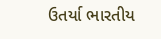ઉતર્યા ભારતીય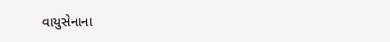વાયુસેનાના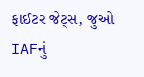ફાઈટર જેટ્સ, જુઓ IAFનું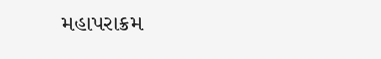મહાપરાક્રમ